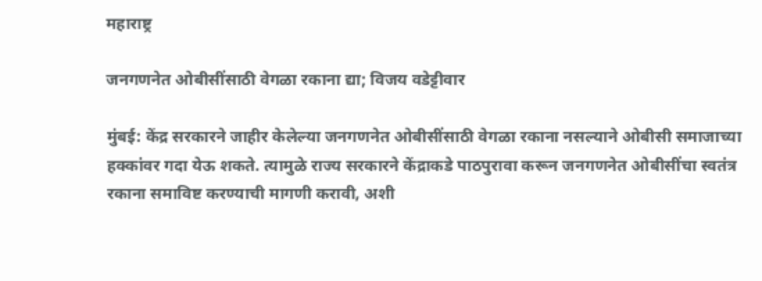महाराष्ट्र

जनगणनेत ओबीसींसाठी वेगळा रकाना द्या; विजय वडेट्टीवार

मुंबई: केंद्र सरकारने जाहीर केलेल्या जनगणनेत ओबीसींसाठी वेगळा रकाना नसल्याने ओबीसी समाजाच्या हक्कांवर गदा येऊ शकते. त्यामुळे राज्य सरकारने केंद्राकडे पाठपुरावा करून जनगणनेत ओबीसींचा स्वतंत्र रकाना समाविष्ट करण्याची मागणी करावी, अशी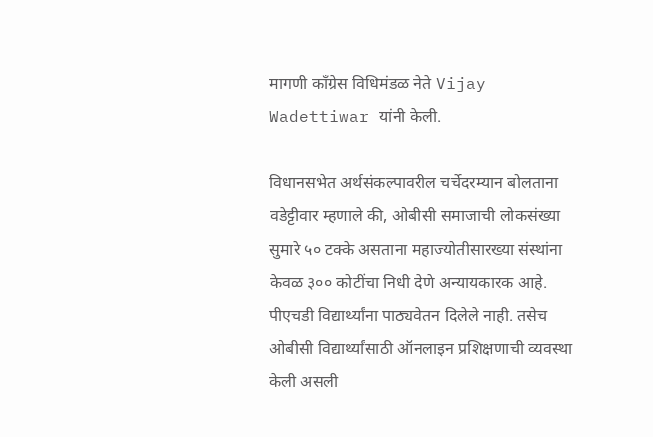मागणी काँग्रेस विधिमंडळ नेते Vijay Wadettiwar यांनी केली.

विधानसभेत अर्थसंकल्पावरील चर्चेदरम्यान बोलताना वडेट्टीवार म्हणाले की, ओबीसी समाजाची लोकसंख्या सुमारे ५० टक्के असताना महाज्योतीसारख्या संस्थांना केवळ ३०० कोटींचा निधी देणे अन्यायकारक आहे. पीएचडी विद्यार्थ्यांना पाठ्यवेतन दिलेले नाही. तसेच ओबीसी विद्यार्थ्यांसाठी ऑनलाइन प्रशिक्षणाची व्यवस्था केली असली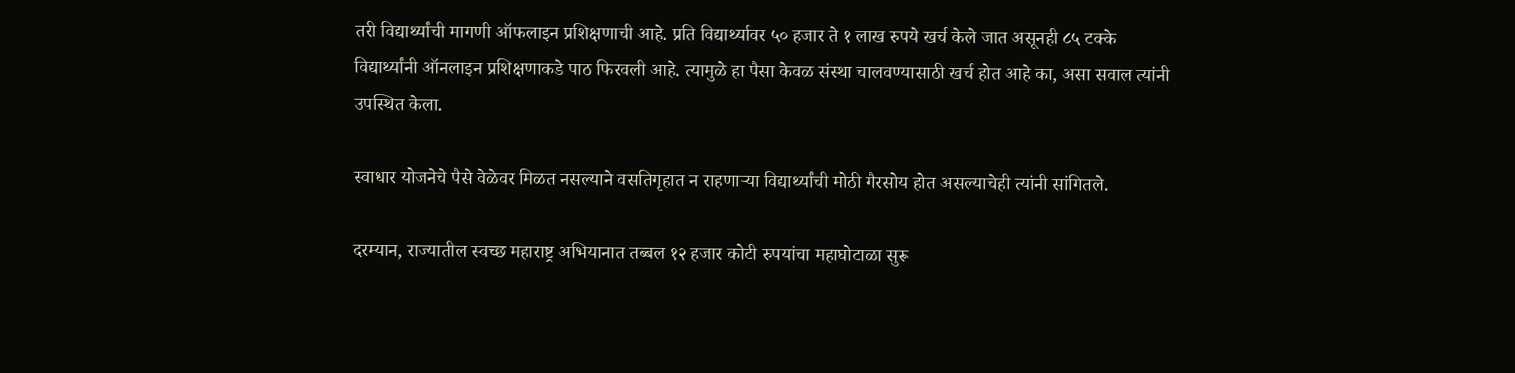तरी विद्यार्थ्यांची मागणी ऑफलाइन प्रशिक्षणाची आहे. प्रति विद्यार्थ्यावर ५० हजार ते १ लाख रुपये खर्च केले जात असूनही ८५ टक्के विद्यार्थ्यांनी ऑनलाइन प्रशिक्षणाकडे पाठ फिरवली आहे. त्यामुळे हा पैसा केवळ संस्था चालवण्यासाठी खर्च होत आहे का, असा सवाल त्यांनी उपस्थित केला.

स्वाधार योजनेचे पैसे वेळेवर मिळत नसल्याने वसतिगृहात न राहणाऱ्या विद्यार्थ्यांची मोठी गैरसोय होत असल्याचेही त्यांनी सांगितले.

दरम्यान, राज्यातील स्वच्छ महाराष्ट्र अभियानात तब्बल १२ हजार कोटी रुपयांचा महाघोटाळा सुरू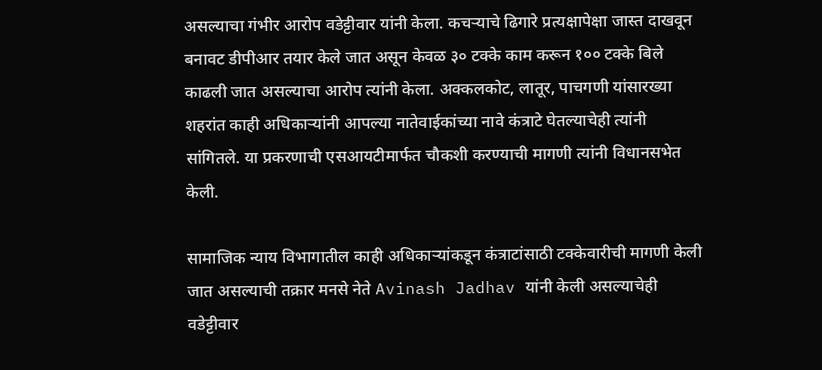असल्याचा गंभीर आरोप वडेट्टीवार यांनी केला. कचऱ्याचे ढिगारे प्रत्यक्षापेक्षा जास्त दाखवून बनावट डीपीआर तयार केले जात असून केवळ ३० टक्के काम करून १०० टक्के बिले काढली जात असल्याचा आरोप त्यांनी केला. अक्कलकोट, लातूर, पाचगणी यांसारख्या शहरांत काही अधिकाऱ्यांनी आपल्या नातेवाईकांच्या नावे कंत्राटे घेतल्याचेही त्यांनी सांगितले. या प्रकरणाची एसआयटीमार्फत चौकशी करण्याची मागणी त्यांनी विधानसभेत केली.

सामाजिक न्याय विभागातील काही अधिकाऱ्यांकडून कंत्राटांसाठी टक्केवारीची मागणी केली जात असल्याची तक्रार मनसे नेते Avinash Jadhav यांनी केली असल्याचेही वडेट्टीवार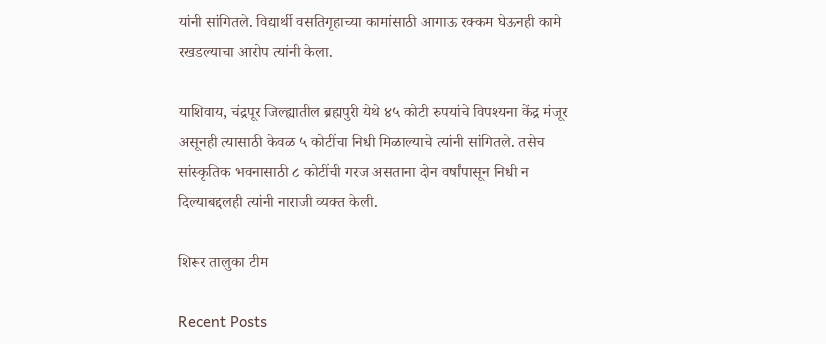यांनी सांगितले. विद्यार्थी वसतिगृहाच्या कामांसाठी आगाऊ रक्कम घेऊनही कामे रखडल्याचा आरोप त्यांनी केला.

याशिवाय, चंद्रपूर जिल्ह्यातील ब्रह्मपुरी येथे ४५ कोटी रुपयांचे विपश्यना केंद्र मंजूर असूनही त्यासाठी केवळ ५ कोटींचा निधी मिळाल्याचे त्यांनी सांगितले. तसेच सांस्कृतिक भवनासाठी ८ कोटींची गरज असताना दोन वर्षांपासून निधी न दिल्याबद्दलही त्यांनी नाराजी व्यक्त केली.

शिरूर तालुका टीम

Recent Posts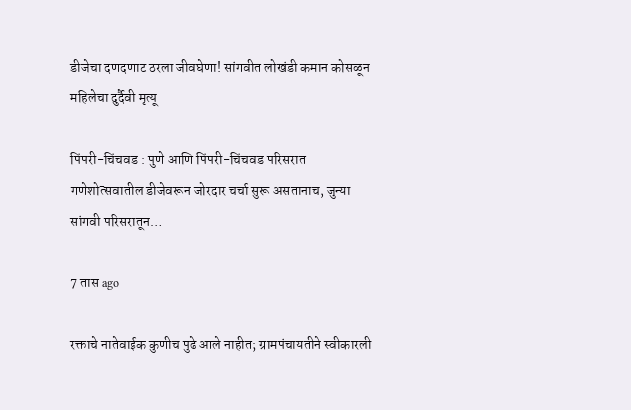डीजेचा दणदणाट ठरला जीवघेणा! सांगवीत लोखंडी कमान कोसळून महिलेचा दुर्दैवी मृत्यू

पिंपरी-चिंचवड : पुणे आणि पिंपरी-चिंचवड परिसरात गणेशोत्सवातील डीजेवरून जोरदार चर्चा सुरू असतानाच, जुन्या सांगवी परिसरातून…

7 तास ago

रक्ताचे नातेवाईक कुणीच पुढे आले नाहीत; ग्रामपंचायतीने स्वीकारली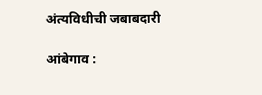अंत्यविधीची जबाबदारी

आंबेगाव :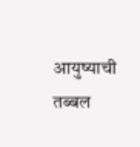आयुष्याची तब्बल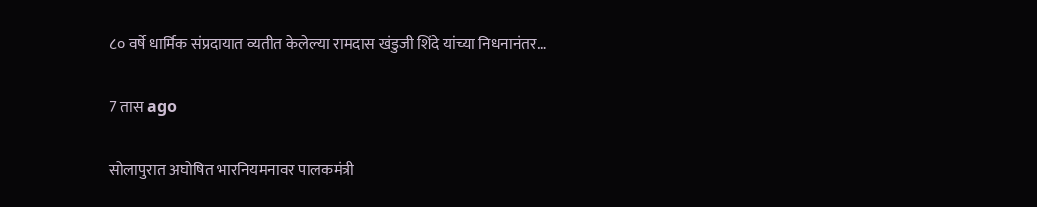८० वर्षे धार्मिक संप्रदायात व्यतीत केलेल्या रामदास खंडुजी शिंदे यांच्या निधनानंतर…

7 तास ago

सोलापुरात अघोषित भारनियमनावर पालकमंत्री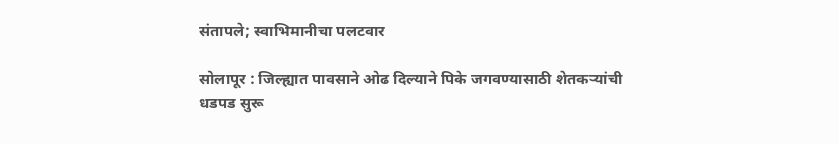संतापले; स्वाभिमानीचा पलटवार

सोलापूर : जिल्ह्यात पावसाने ओढ दिल्याने पिके जगवण्यासाठी शेतकऱ्यांची धडपड सुरू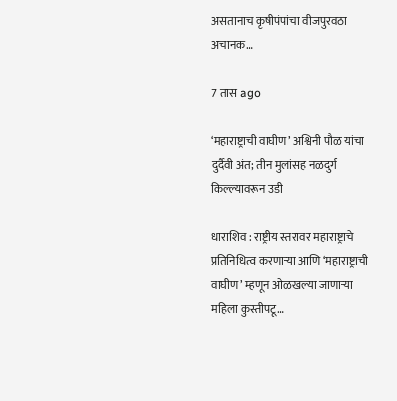असतानाच कृषीपंपांचा वीजपुरवठा अचानक…

7 तास ago

‘महाराष्ट्राची वाघीण’ अश्विनी पौळ यांचा दुर्दैवी अंत; तीन मुलांसह नळदुर्ग किल्ल्यावरून उडी

धाराशिव : राष्ट्रीय स्तरावर महाराष्ट्राचे प्रतिनिधित्व करणाऱ्या आणि ‘महाराष्ट्राची वाघीण’ म्हणून ओळखल्या जाणाऱ्या महिला कुस्तीपटू…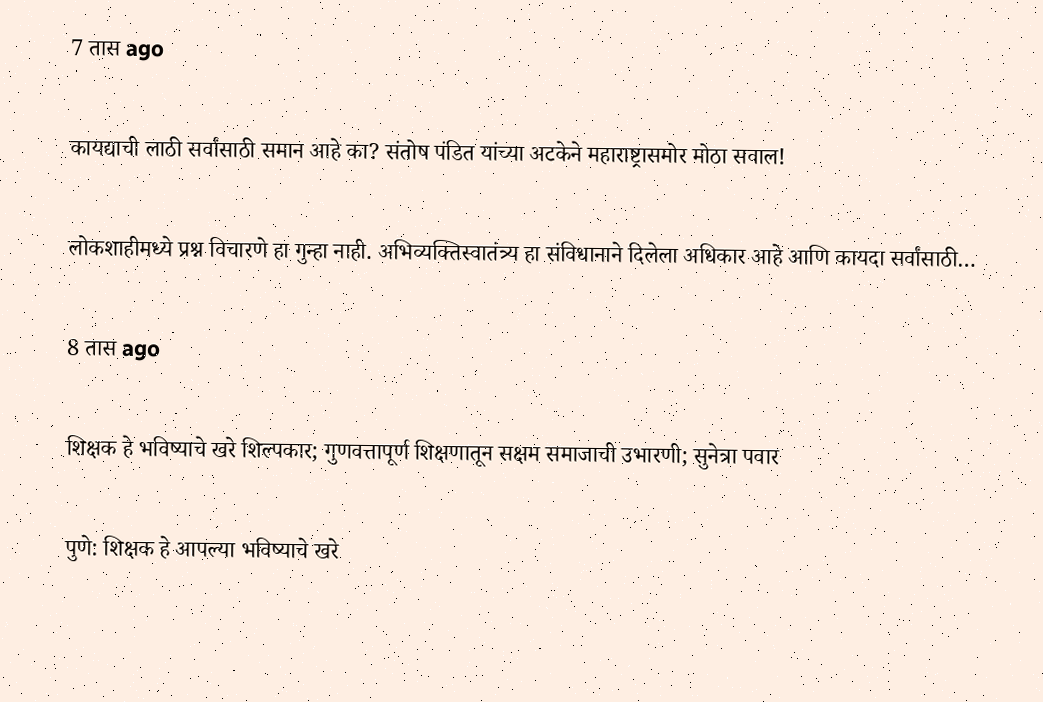7 तास ago

कायद्याची लाठी सर्वांसाठी समान आहे का? संतोष पंडित यांच्या अटकेने महाराष्ट्रासमोर मोठा सवाल!

लोकशाहीमध्ये प्रश्न विचारणे हा गुन्हा नाही. अभिव्यक्तिस्वातंत्र्य हा संविधानाने दिलेला अधिकार आहे आणि कायदा सर्वांसाठी…

8 तास ago

शिक्षक हे भविष्याचे खरे शिल्पकार; गुणवत्तापूर्ण शिक्षणातून सक्षम समाजाची उभारणी; सुनेत्रा पवार

पुणे: शिक्षक हे आपल्या भविष्याचे खरे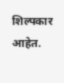शिल्पकार आहेत.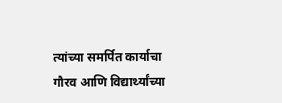त्यांच्या समर्पित कार्याचा गौरव आणि विद्यार्थ्यांच्या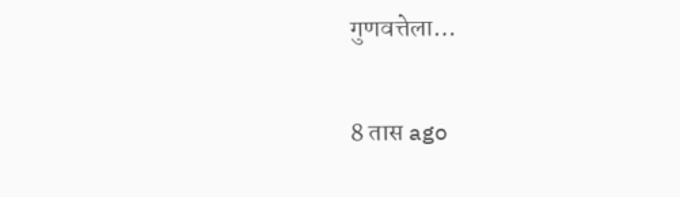गुणवत्तेला…

8 तास ago